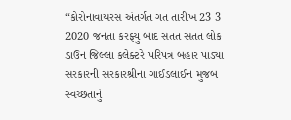“કોરોનાવાયરસ અંતર્ગત ગત તારીખ 23 3 2020 જનતા કરફ્યુ બાદ સતત સતત લોક ડાઉન જિલ્લા કલેક્ટરે પરિપત્ર બહાર પાડ્યા સરકારની સરકારશ્રીના ગાઈડલાઈન મુજબ સ્વચ્છતાનું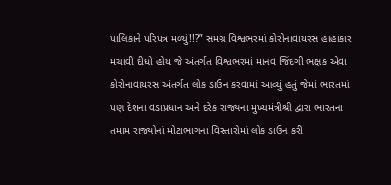પાલિકાને પરિપત્ર મળ્યું!!?” સમગ્ર વિશ્વભરમાં કોરોનાવાયરસ હાહાકાર મચાવી દીધો હોય જે અંતર્ગત વિશ્વભરમાં માનવ જિંદગી ભક્ષક એવા કોરોનાવાયરસ અંતર્ગત લોક ડાઉન કરવામાં આવ્યું હતું જેમાં ભારતમાં પણ દેશના વડાપ્રધાન અને દરેક રાજ્યના મુખ્યમંત્રીશ્રી દ્વારા ભારતના તમામ રાજ્યોનાં મોટાભાગના વિસ્તારોમાં લોક ડાઉન કરી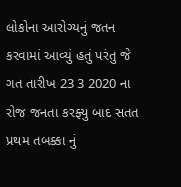લોકોના આરોગ્યનું જતન કરવામાં આવ્યું હતું પરંતુ જે ગત તારીખ 23 3 2020 ના રોજ જનતા કરફ્યુ બાદ સતત પ્રથમ તબક્કા નું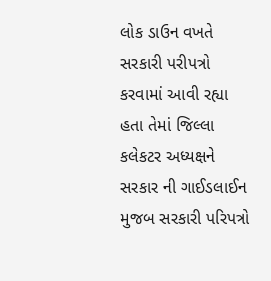લોક ડાઉન વખતે સરકારી પરીપત્રો કરવામાં આવી રહ્યા હતા તેમાં જિલ્લા કલેકટર અધ્યક્ષને સરકાર ની ગાઈડલાઈન મુજબ સરકારી પરિપત્રો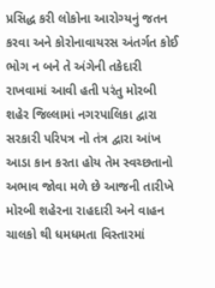પ્રસિદ્ધ કરી લોકોના આરોગ્યનું જતન કરવા અને કોરોનાવાયરસ અંતર્ગત કોઈ ભોગ ન બને તે અંગેની તકેદારી રાખવામાં આવી હતી પરંતુ મોરબી શહેર જિલ્લામાં નગરપાલિકા દ્વારા સરકારી પરિપત્ર નો તંત્ર દ્વારા આંખ આડા કાન કરતા હોય તેમ સ્વચ્છતાનો અભાવ જોવા મળે છે આજની તારીખે મોરબી શહેરના રાહદારી અને વાહન ચાલકો થી ધમધમતા વિસ્તારમાં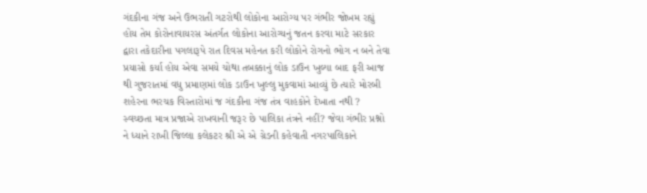ગંદકીના ગંજ અને ઉભરાતી ગટરોથી લોકોના આરોગ્ય પર ગંભીર જોખમ રહ્યું હોય તેમ કોરોનાવાયરસ અંતર્ગત લોકોના આરોગ્યનું જતન કરવા માટે સરકાર દ્વારા તકેદારીના પગલારૂપે રાત દિવસ મહેનત કરી લોકોને રોગનો ભોગ ન બને તેવા પ્રયાસો કર્યા હોય એવા સમયે ચોથા તબક્કાનું લોક ડાઉન ખુલ્યા બાદ ફરી આજ થી ગુજરાતમાં વધુ પ્રમાણમાં લોક ડાઉન ખુલ્લુ મુકવામાં આવ્યું છે ત્યારે મોરબી શહેરના ભરચક વિસ્તારોમાં જ ગંદકીના ગંજ તંત્ર વાહકોને દેખાતા નથી ? સ્વચ્છતા માત્ર પ્રજાએ રાખવાની જરૂર છે પાલિકા તંત્રને નહીં? જેવા ગંભીર પ્રશ્નો ને ધ્યાને રાખી જિલ્લા કલેકટર શ્રી એ એ ગ્રેડની કહેવાતી નગરપાલિકાને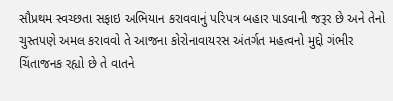સૌપ્રથમ સ્વચ્છતા સફાઇ અભિયાન કરાવવાનું પરિપત્ર બહાર પાડવાની જરૂર છે અને તેનો ચુસ્તપણે અમલ કરાવવો તે આજના કોરોનાવાયરસ અંતર્ગત મહત્વનો મુદ્દો ગંભીર ચિંતાજનક રહ્યો છે તે વાતને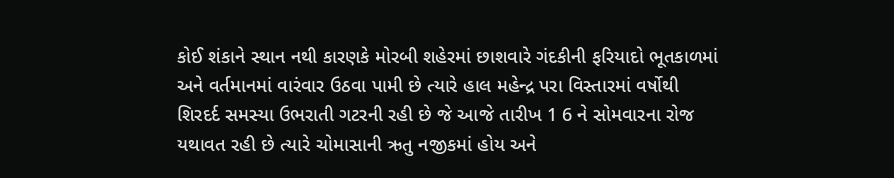કોઈ શંકાને સ્થાન નથી કારણકે મોરબી શહેરમાં છાશવારે ગંદકીની ફરિયાદો ભૂતકાળમાં અને વર્તમાનમાં વારંવાર ઉઠવા પામી છે ત્યારે હાલ મહેન્દ્ર પરા વિસ્તારમાં વર્ષોથી શિરદર્દ સમસ્યા ઉભરાતી ગટરની રહી છે જે આજે તારીખ 1 6 ને સોમવારના રોજ યથાવત રહી છે ત્યારે ચોમાસાની ઋતુ નજીકમાં હોય અને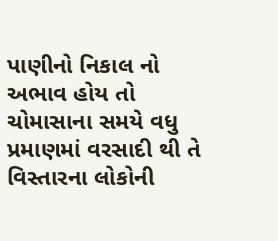પાણીનો નિકાલ નો અભાવ હોય તો ચોમાસાના સમયે વધુ પ્રમાણમાં વરસાદી થી તે વિસ્તારના લોકોની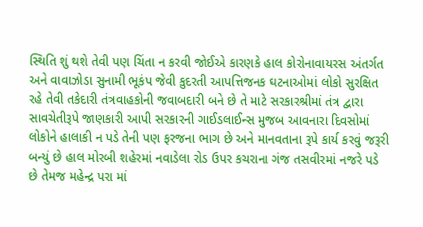સ્થિતિ શું થશે તેવી પણ ચિંતા ન કરવી જોઈએ કારણકે હાલ કોરોનાવાયરસ અંતર્ગત અને વાવાઝોડા સુનામી ભૂકંપ જેવી કુદરતી આપત્તિજનક ઘટનાઓમાં લોકો સુરક્ષિત રહે તેવી તકેદારી તંત્રવાહકોની જવાબદારી બને છે તે માટે સરકારશ્રીમાં તંત્ર દ્વારા સાવચેતીરૂપે જાણકારી આપી સરકારની ગાઈડલાઈન્સ મુજબ આવનારા દિવસોમાં લોકોને હાલાકી ન પડે તેની પણ ફરજના ભાગ છે અને માનવતાના રૂપે કાર્ય કરવું જરૂરી બન્યું છે હાલ મોરબી શહેરમાં નવાડેલા રોડ ઉપર કચરાના ગંજ તસવીરમાં નજરે પડે છે તેમજ મહેન્દ્ર પરા માં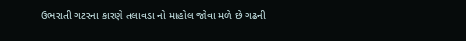ઉભરાતી ગટરના કારણે તલાવડા નો માહોલ જોવા મળે છે ગઢની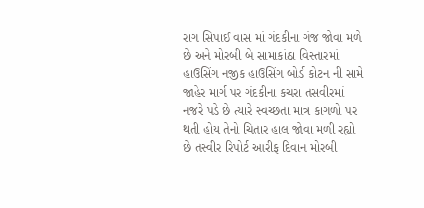રાગ સિપાઈ વાસ માં ગંદકીના ગંજ જોવા મળે છે અને મોરબી બે સામાકાંઠા વિસ્તારમાં હાઉસિંગ નજીક હાઉસિંગ બોર્ડ કોટન ની સામે જાહેર માર્ગ પર ગંદકીના કચરા તસવીરમાં નજરે પડે છે ત્યારે સ્વચ્છતા માત્ર કાગળો પર થતી હોય તેનો ચિતાર હાલ જોવા મળી રહ્યો છે તસ્વીર રિપોર્ટ આરીફ દિવાન મોરબી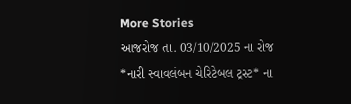More Stories
આજરોજ તા. 03/10/2025 ના રોજ *નારી સ્વાવલંબન ચેરિટેબલ ટ્રસ્ટ* ના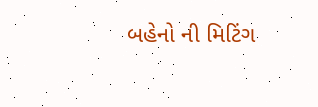બહેનો ની મિટિંગ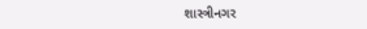શાસ્ત્રીનગર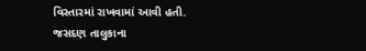વિસ્તારમાં રાખવામાં આવી હતી.
જસદણ તાલુકાના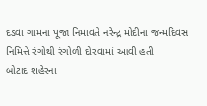દડવા ગામના પૂજા નિમાવતે નરેન્દ્ર મોદીના જન્મદિવસ નિમિત્તે રંગોથી રંગોળી દોરવામાં આવી હતી
બોટાદ શહેરના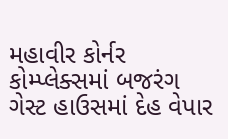મહાવીર કોર્નર કોમ્પ્લેક્સમાં બજરંગ ગેસ્ટ હાઉસમાં દેહ વેપાર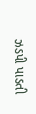ઝડપી પાડતી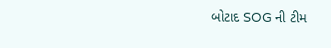બોટાદ SOG ની ટીમ